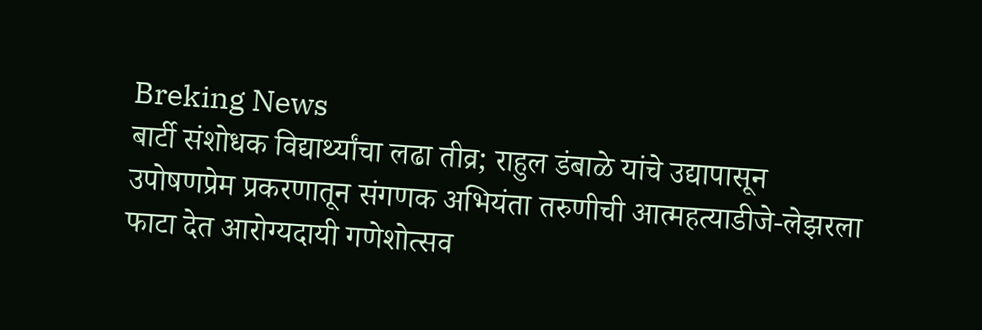Breking News
बार्टी संशोधक विद्यार्थ्यांचा लढा तीव्र; राहुल डंबाळे यांचे उद्यापासून उपोषणप्रेम प्रकरणातून संगणक अभियंता तरुणीची आत्महत्याडीजे-लेझरला फाटा देत आरोग्यदायी गणेशोत्सव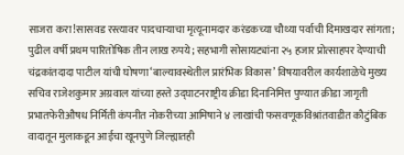साजरा करा!सासवड रस्त्यावर पादचाऱ्याचा मृत्यूनामदार करंडकच्या चौथ्या पर्वाची दिमाखदार सांगता; पुढील वर्षी प्रथम पारितोषिक तीन लाख रुपये; सहभागी सोसायट्यांना २५ हजार प्रोत्साहपर देण्याची चंद्रकांतदादा पाटील यांची घोषणा‘बाल्यावस्थेतील प्रारंभिक विकास’ विषयावरील कार्यशाळेचे मुख्य सचिव राजेशकुमार अग्रवाल यांच्या हस्ते उद्घाटनराष्ट्रीय क्रीडा दिनानिमित्त पुण्यात क्रीडा जागृती प्रभातफेरीऔषध निर्मिती कंपनीत नोकरीच्या आमिषाने ४ लाखांची फसवणूकविश्रांतवाडीत कौटुंबिक वादातून मुलाकडून आईचा खूनपुणे जिल्ह्यातही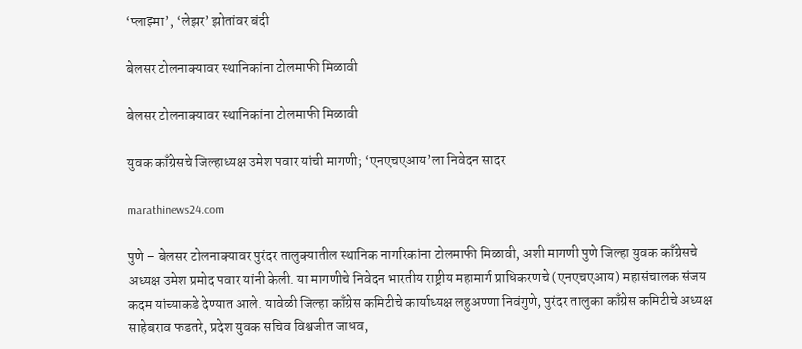‘प्लाझ्मा’, ‘लेझर’ झोतांवर बंदी

बेलसर टोलनाक्यावर स्थानिकांना टोलमाफी मिळावी

बेलसर टोलनाक्यावर स्थानिकांना टोलमाफी मिळावी

युवक काँग्रेसचे जिल्हाध्यक्ष उमेश पवार यांची मागणी; ‘एनएचएआय’ला निवेदन सादर

marathinews24.com

पुणे – बेलसर टोलनाक्यावर पुरंदर तालुक्यातील स्थानिक नागरिकांना टोलमाफी मिळावी, अशी मागणी पुणे जिल्हा युवक काँग्रेसचे अध्यक्ष उमेश प्रमोद पवार यांनी केली. या मागणीचे निवेदन भारतीय राष्ट्रीय महामार्ग प्राधिकरणचे (एनएचएआय) महासंचालक संजय कदम यांच्याकडे देण्यात आले. यावेळी जिल्हा काँग्रेस कमिटीचे कार्याध्यक्ष लहुअण्णा निवंगुणे, पुरंदर तालुका काँग्रेस कमिटीचे अध्यक्ष साहेबराव फडतरे, प्रदेश युवक सचिव विश्वजीत जाधव,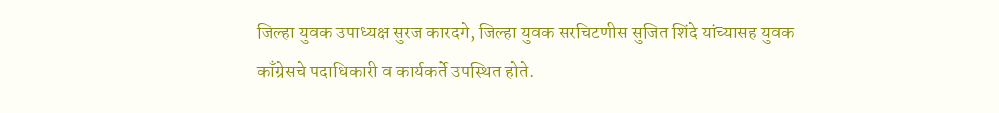जिल्हा युवक उपाध्यक्ष सुरज कारदगे, जिल्हा युवक सरचिटणीस सुजित शिंदे यांच्यासह युवक काँग्रेसचे पदाधिकारी व कार्यकर्ते उपस्थित होते.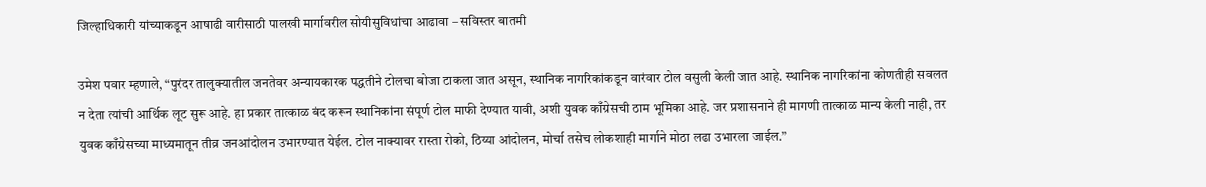जिल्हाधिकारी यांच्याकडून आषाढी वारीसाठी पालखी मार्गावरील सोयीसुविधांचा आढावा – सविस्तर बातमी

उमेश पवार म्हणाले, “पुरंदर तालुक्यातील जनतेवर अन्यायकारक पद्धतीने टोलचा बोजा टाकला जात असून, स्थानिक नागरिकांकडून वारंवार टोल वसुली केली जात आहे. स्थानिक नागरिकांना कोणतीही सवलत न देता त्यांची आर्थिक लूट सुरू आहे. हा प्रकार तात्काळ बंद करून स्थानिकांना संपूर्ण टोल माफी देण्यात यावी, अशी युवक काँग्रेसची ठाम भूमिका आहे. जर प्रशासनाने ही मागणी तात्काळ मान्य केली नाही, तर युवक काँग्रेसच्या माध्यमातून तीव्र जनआंदोलन उभारण्यात येईल. टोल नाक्यावर रास्ता रोको, ठिय्या आंदोलन, मोर्चा तसेच लोकशाही मार्गाने मोठा लढा उभारला जाईल.”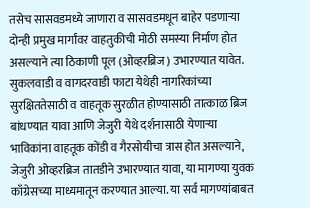तसेच सासवडमध्ये जाणारा व सासवडमधून बाहेर पडणाऱ्या दोन्ही प्रमुख मार्गांवर वाहतुकीची मोठी समस्या निर्माण होत असल्याने त्या ठिकाणी पूल (ओव्हरब्रिज) उभारण्यात यावेत. सुकलवाडी व वागदरवाडी फाटा येथेही नागरिकांच्या सुरक्षिततेसाठी व वाहतूक सुरळीत होण्यासाठी तात्काळ ब्रिज बांधण्यात यावा आणि जेजुरी येथे दर्शनासाठी येणाऱ्या भाविकांना वाहतूक कोंडी व गैरसोयीचा त्रास होत असल्याने, जेजुरी ओव्हरब्रिज तातडीने उभारण्यात यावा, या मागण्या युवक काँग्रेसच्या माध्यमातून करण्यात आल्या. या सर्व मागण्यांबाबत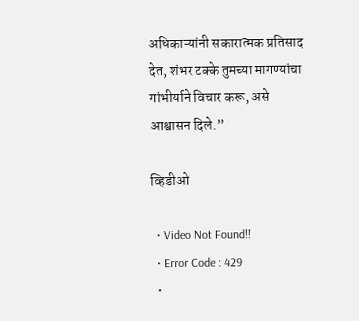अधिकाऱ्यांनी सकारात्मक प्रतिसाद देत, शंभर टक्के तुमच्या मागण्यांचा गांभीर्याने विचार करू, असे आश्वासन दिले.”

व्हिडीओ

  • Video Not Found!!
  • Error Code : 429
  •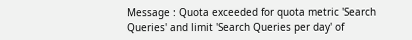Message : Quota exceeded for quota metric 'Search Queries' and limit 'Search Queries per day' of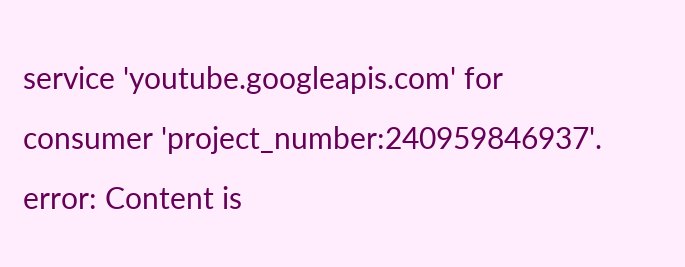service 'youtube.googleapis.com' for consumer 'project_number:240959846937'.
error: Content is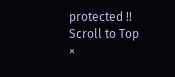protected !!
Scroll to Top
×